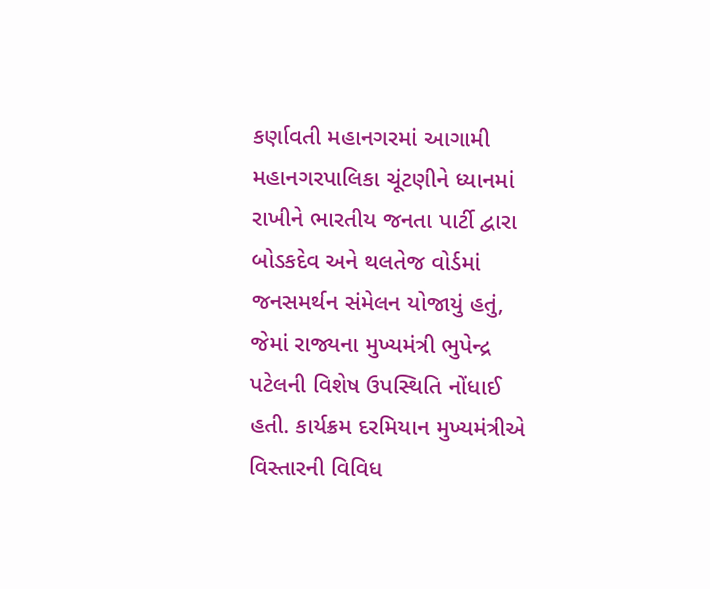કર્ણાવતી મહાનગરમાં આગામી મહાનગરપાલિકા ચૂંટણીને ધ્યાનમાં રાખીને ભારતીય જનતા પાર્ટી દ્વારા બોડકદેવ અને થલતેજ વોર્ડમાં જનસમર્થન સંમેલન યોજાયું હતું, જેમાં રાજ્યના મુખ્યમંત્રી ભુપેન્દ્ર પટેલની વિશેષ ઉપસ્થિતિ નોંધાઈ હતી. કાર્યક્રમ દરમિયાન મુખ્યમંત્રીએ વિસ્તારની વિવિધ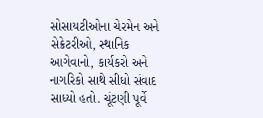સોસાયટીઓના ચેરમેન અને સેક્રેટરીઓ, સ્થાનિક આગેવાનો, કાર્યકરો અને નાગરિકો સાથે સીધો સંવાદ સાધ્યો હતો. ચૂંટણી પૂર્વે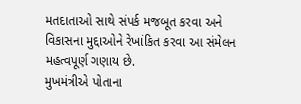મતદાતાઓ સાથે સંપર્ક મજબૂત કરવા અને વિકાસના મુદ્દાઓને રેખાંકિત કરવા આ સંમેલન મહત્વપૂર્ણ ગણાય છે.
મુખમંત્રીએ પોતાના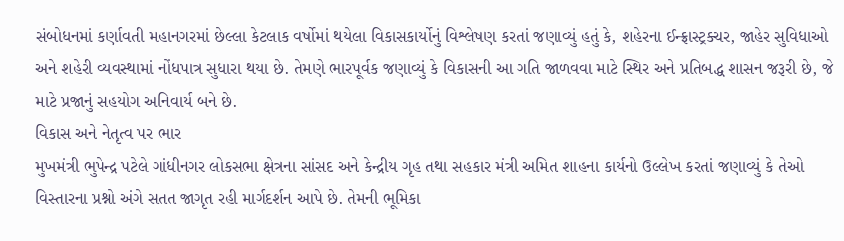સંબોધનમાં કર્ણાવતી મહાનગરમાં છેલ્લા કેટલાક વર્ષોમાં થયેલા વિકાસકાર્યોનું વિશ્લેષણ કરતાં જણાવ્યું હતું કે, શહેરના ઈન્ફ્રાસ્ટ્રક્ચર, જાહેર સુવિધાઓ અને શહેરી વ્યવસ્થામાં નોંધપાત્ર સુધારા થયા છે. તેમણે ભારપૂર્વક જણાવ્યું કે વિકાસની આ ગતિ જાળવવા માટે સ્થિર અને પ્રતિબદ્ધ શાસન જરૂરી છે, જે માટે પ્રજાનું સહયોગ અનિવાર્ય બને છે.
વિકાસ અને નેતૃત્વ પર ભાર
મુખમંત્રી ભુપેન્દ્ર પટેલે ગાંધીનગર લોકસભા ક્ષેત્રના સાંસદ અને કેન્દ્રીય ગૃહ તથા સહકાર મંત્રી અમિત શાહના કાર્યનો ઉલ્લેખ કરતાં જણાવ્યું કે તેઓ વિસ્તારના પ્રશ્નો અંગે સતત જાગૃત રહી માર્ગદર્શન આપે છે. તેમની ભૂમિકા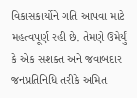વિકાસકાર્યોને ગતિ આપવા માટે મહત્વપૂર્ણ રહી છે. તેમણે ઉમેર્યું કે એક સશક્ત અને જવાબદાર જનપ્રતિનિધિ તરીકે અમિત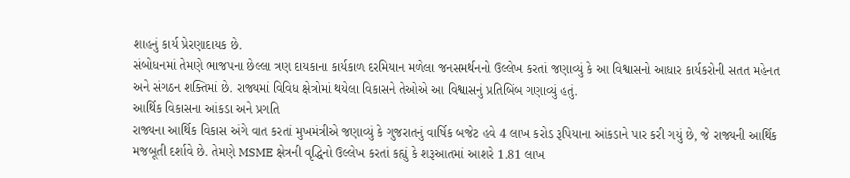શાહનું કાર્ય પ્રેરણાદાયક છે.
સંબોધનમાં તેમણે ભાજપના છેલ્લા ત્રણ દાયકાના કાર્યકાળ દરમિયાન મળેલા જનસમર્થનનો ઉલ્લેખ કરતાં જણાવ્યું કે આ વિશ્વાસનો આધાર કાર્યકરોની સતત મહેનત અને સંગઠન શક્તિમાં છે. રાજ્યમાં વિવિધ ક્ષેત્રોમાં થયેલા વિકાસને તેઓએ આ વિશ્વાસનું પ્રતિબિંબ ગણાવ્યું હતું.
આર્થિક વિકાસના આંકડા અને પ્રગતિ
રાજ્યના આર્થિક વિકાસ અંગે વાત કરતાં મુખમંત્રીએ જણાવ્યું કે ગુજરાતનું વાર્ષિક બજેટ હવે 4 લાખ કરોડ રૂપિયાના આંકડાને પાર કરી ગયું છે, જે રાજ્યની આર્થિક મજબૂતી દર્શાવે છે. તેમણે MSME ક્ષેત્રની વૃદ્ધિનો ઉલ્લેખ કરતાં કહ્યું કે શરૂઆતમાં આશરે 1.81 લાખ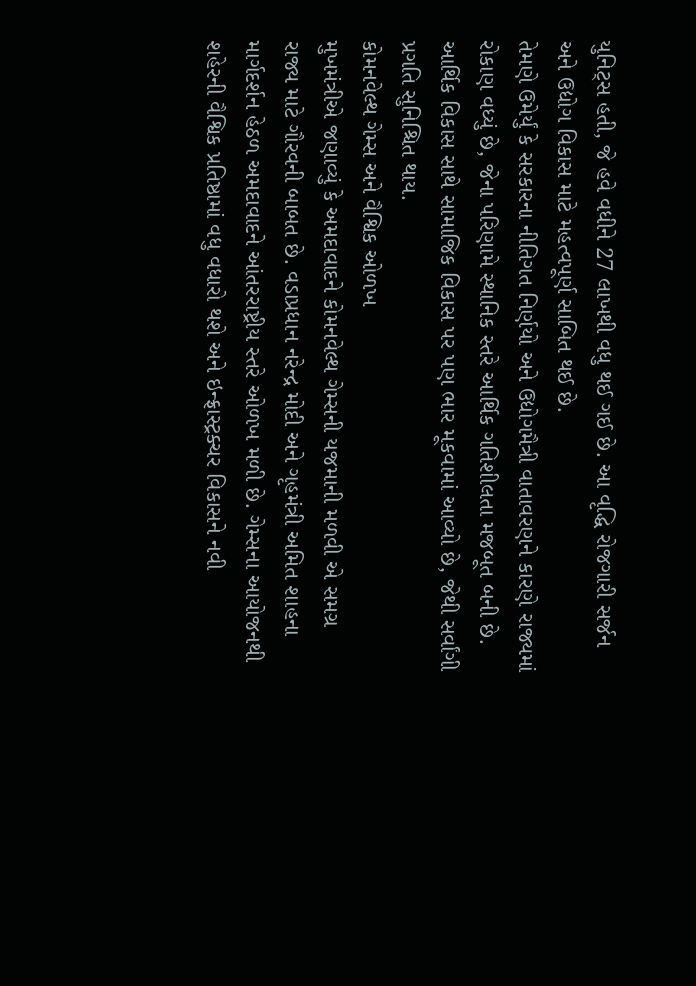યુનિટ્સ હતી, જે હવે વધીને 27 લાખથી વધુ થઈ ગઈ છે. આ વૃદ્ધિ રોજગારી સર્જન અને ઉદ્યોગ વિકાસ માટે મહત્વપૂર્ણ સાબિત થઈ છે.
તેમણે ઉમેર્યું કે સરકારના નીતિગત નિર્ણયો અને ઉદ્યોગમૈત્રી વાતાવરણને કારણે રાજ્યમાં રોકાણ વધ્યું છે, જેના પરિણામે સ્થાનિક સ્તરે આર્થિક ગતિશીલતા મજબૂત બની છે. આર્થિક વિકાસ સાથે સામાજિક વિકાસ પર પણ ભાર મૂકવામાં આવ્યો છે, જેથી સર્વાંગી પ્રગતિ સુનિશ્ચિત થાય.
કોમનવેલ્થ ગેમ્સ અને વૈશ્વિક ઓળખ
મુખમંત્રીએ જણાવ્યું કે અમદાવાદને કોમનવેલ્થ ગેમ્સની યજમાની મળવી એ સમગ્ર રાજ્ય માટે ગૌરવની બાબત છે. વડાપ્રધાન નરેન્દ્ર મોદી અને ગૃહમંત્રી અમિત શાહના માર્ગદર્શન હેઠળ અમદાવાદને આંતરરાષ્ટ્રીય સ્તરે ઓળખ મળી છે. ગેમ્સના આયોજનથી શહેરની વૈશ્વિક પ્રતિષ્ઠામાં વધુ વધારો થશે અને ઇન્ફ્રાસ્ટ્રક્ચર વિકાસને નવી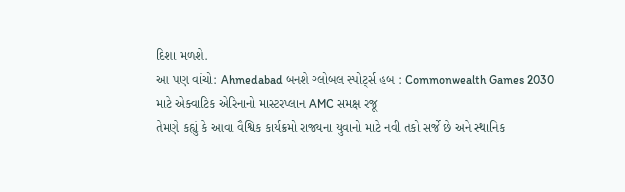દિશા મળશે.
આ પણ વાંચો: Ahmedabad બનશે ગ્લોબલ સ્પોર્ટ્સ હબ : Commonwealth Games 2030 માટે એક્વાટિક એરિનાનો માસ્ટરપ્લાન AMC સમક્ષ રજૂ
તેમણે કહ્યું કે આવા વૈશ્વિક કાર્યક્રમો રાજ્યના યુવાનો માટે નવી તકો સર્જે છે અને સ્થાનિક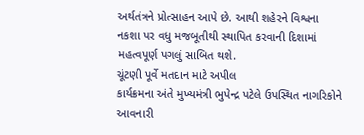અર્થતંત્રને પ્રોત્સાહન આપે છે. આથી શહેરને વિશ્વના નકશા પર વધુ મજબૂતીથી સ્થાપિત કરવાની દિશામાં મહત્વપૂર્ણ પગલું સાબિત થશે.
ચૂંટણી પૂર્વે મતદાન માટે અપીલ
કાર્યક્રમના અંતે મુખ્યમંત્રી ભુપેન્દ્ર પટેલે ઉપસ્થિત નાગરિકોને આવનારી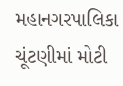મહાનગરપાલિકા ચૂંટણીમાં મોટી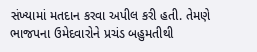સંખ્યામાં મતદાન કરવા અપીલ કરી હતી. તેમણે ભાજપના ઉમેદવારોને પ્રચંડ બહુમતીથી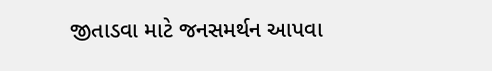જીતાડવા માટે જનસમર્થન આપવા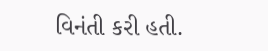વિનંતી કરી હતી.